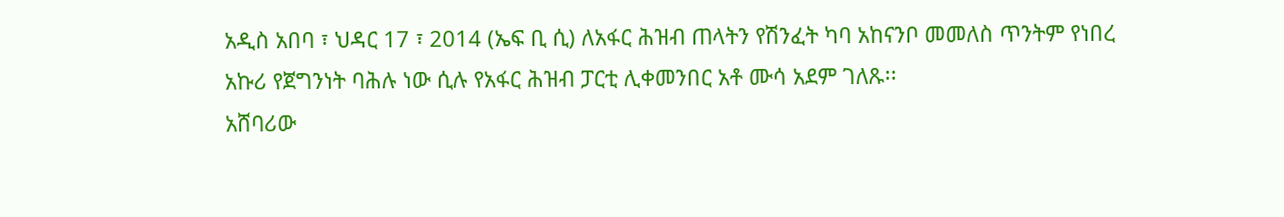አዲስ አበባ ፣ ህዳር 17 ፣ 2014 (ኤፍ ቢ ሲ) ለአፋር ሕዝብ ጠላትን የሽንፈት ካባ አከናንቦ መመለስ ጥንትም የነበረ አኩሪ የጀግንነት ባሕሉ ነው ሲሉ የአፋር ሕዝብ ፓርቲ ሊቀመንበር አቶ ሙሳ አደም ገለጹ፡፡
አሸባሪው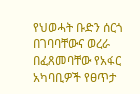የህወሓት ቡድን ሰርጎ በገባባቸውና ወረራ በፈጸመባቸው የአፋር አካባቢዎች የፀጥታ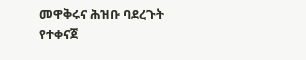መዋቅሩና ሕዝቡ ባደረጉት የተቀናጀ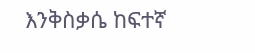እንቅስቃሴ ከፍተኛ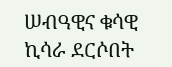ሠብዓዊና ቁሳዊ ኪሳራ ደርሶበት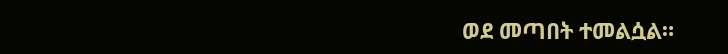ወደ መጣበት ተመልሷል።